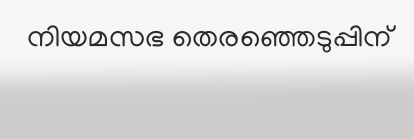നിയമസഭ തെരഞ്ഞെടുപ്പിന്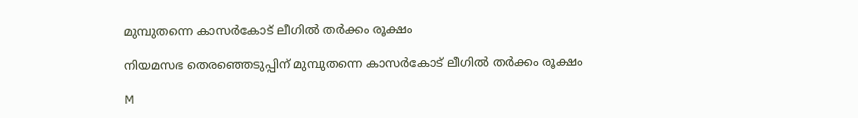മുമ്പുതന്നെ കാസർകോട് ലീഗിൽ തർക്കം രൂക്ഷം

നിയമസഭ തെരഞ്ഞെടുപ്പിന് മുമ്പുതന്നെ കാസർകോട് ലീഗിൽ തർക്കം രൂക്ഷം

M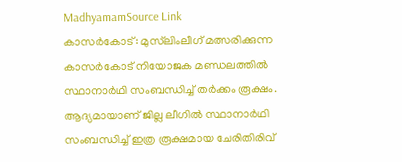MadhyamamSource Link
കാസർകോട്: മുസ്‍ലിംലീഗ് മത്സരിക്കുന്ന കാസർകോട് നിയോജക മണ്ഡലത്തിൽ സ്ഥാനാർഥി സംബന്ധിച്ച് തർക്കം രൂക്ഷം. ആദ്യമായാണ് ജില്ല ലീഗിൽ സ്ഥാനാർഥി സംബന്ധിച്ച് ഇത്ര രൂക്ഷമായ ചേരിതിരിവ്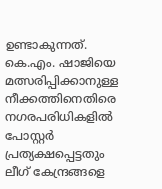ഉണ്ടാകുന്നത്. കെ.എം. ഷാജിയെ മത്സരിപ്പിക്കാനുള്ള നീക്കത്തിനെതിരെ നഗരപരിധികളിൽ പോസ്റ്റർ പ്രത്യക്ഷപ്പെട്ടതും ലീഗ് കേന്ദ്രങ്ങളെ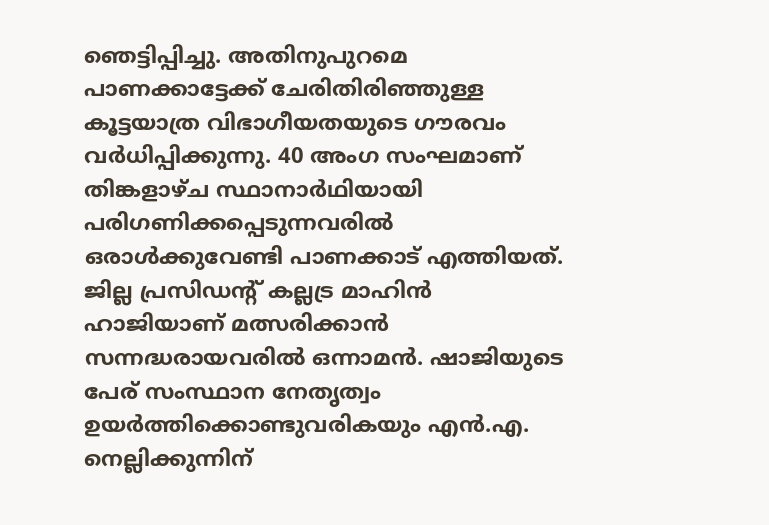ഞെട്ടിപ്പിച്ചു. അതിനുപുറമെ പാണക്കാട്ടേക്ക് ചേരിതിരിഞ്ഞുള്ള കൂട്ടയാത്ര വിഭാഗീയതയുടെ ഗൗരവം വർധിപ്പിക്കുന്നു. 40 അംഗ സംഘമാണ് തിങ്കളാഴ്ച സ്ഥാനാർഥിയായി പരിഗണിക്കപ്പെടുന്നവരിൽ ഒരാൾക്കുവേണ്ടി പാണക്കാട് എത്തിയത്. ജില്ല പ്രസിഡന്റ് കല്ലട്ര മാഹിൻ ഹാജിയാണ് മത്സരിക്കാൻ സന്നദ്ധരായവരിൽ ഒന്നാമൻ. ഷാജിയുടെ പേര് സംസ്ഥാന നേതൃത്വം ഉയർത്തിക്കൊണ്ടുവരികയും എൻ.എ. നെല്ലിക്കുന്നിന്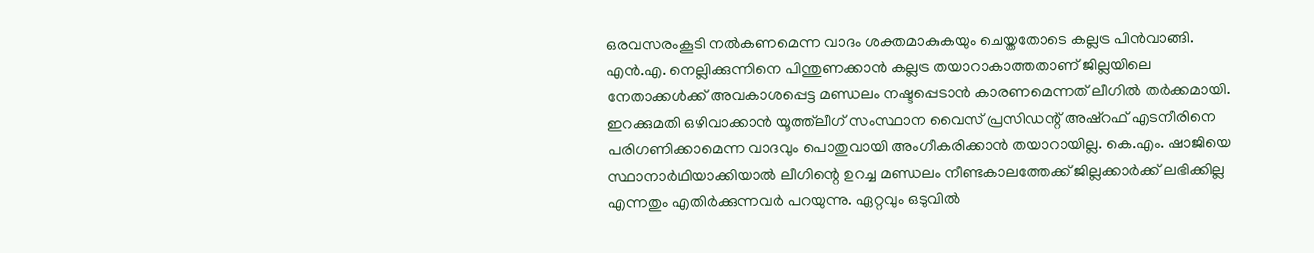ഒരവസരംകൂടി നൽകണമെന്ന വാദം ശക്തമാകുകയും ചെയ്തതോടെ കല്ലട്ര പിൻവാങ്ങി. എൻ.എ. നെല്ലിക്കുന്നിനെ പിന്തുണക്കാൻ കല്ലട്ര തയാറാകാത്തതാണ് ജില്ലയിലെ നേതാക്കൾക്ക് അവകാശപ്പെട്ട മണ്ഡലം നഷ്ടപ്പെടാൻ കാരണമെന്നത് ലീഗിൽ തർക്കമായി. ഇറക്കുമതി ഒഴിവാക്കാൻ യൂത്ത്‍ലീഗ് സംസ്ഥാന വൈസ് പ്രസിഡന്റ് അഷ്റഫ് എടനീരിനെ പരിഗണിക്കാമെന്ന വാദവും പൊതുവായി അംഗീകരിക്കാൻ തയാറായില്ല. കെ.എം. ഷാജിയെ സ്ഥാനാർഥിയാക്കിയാൽ ലീഗിന്റെ ഉറച്ച മണ്ഡലം നീണ്ടകാലത്തേക്ക് ജില്ലക്കാർക്ക് ലഭിക്കില്ല എന്നതും എതിർക്കുന്നവർ പറയുന്നു. ഏറ്റവും ഒടുവിൽ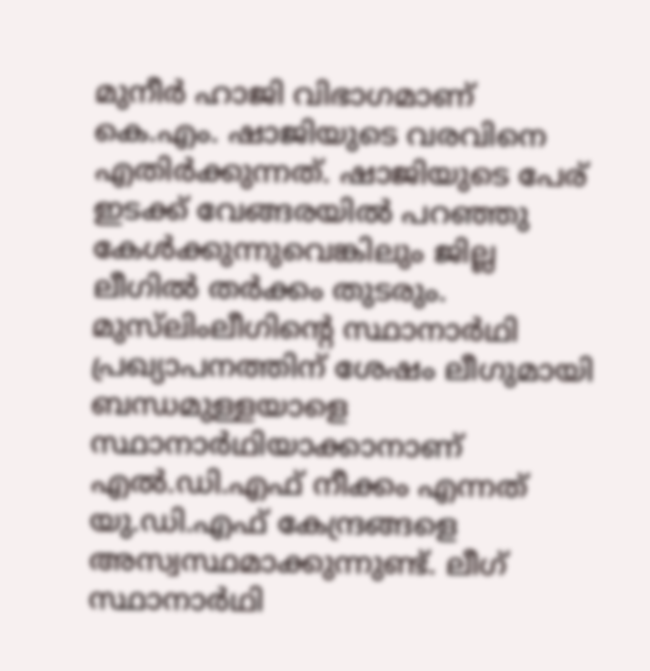മുനീർ ഹാജി വിഭാഗമാണ് കെ.എം. ഷാജിയുടെ വരവിനെ എതിർക്കുന്നത്. ഷാജിയുടെ പേര് ഇടക്ക് വേങ്ങരയിൽ പറഞ്ഞു കേൾക്കുന്നുവെങ്കിലും ജില്ല ലീഗിൽ തർക്കം തുടരും. മുസ്‍ലിംലീഗിന്റെ സ്ഥാനാർഥി പ്രഖ്യാപനത്തിന് ശേഷം ലീഗുമായി ബന്ധമുള്ളയാളെ സ്ഥാനാർഥിയാക്കാനാണ് എൽ.ഡി.എഫ് നീക്കം എന്നത് യു.ഡി.എഫ് കേന്ദ്രങ്ങളെ അസ്വസ്ഥമാക്കുന്നുണ്ട്. ലീഗ് സ്ഥാനാർഥി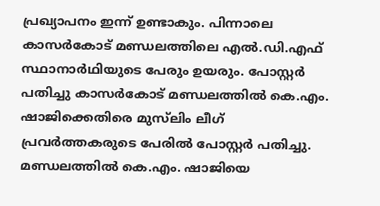പ്രഖ്യാപനം ഇന്ന് ഉണ്ടാകും. പിന്നാലെ കാസർകോട് മണ്ഡലത്തിലെ എൽ.ഡി.എഫ് സ്ഥാനാർഥിയുടെ പേരും ഉയരും. പോസ്റ്റർ പതിച്ചു കാസർകോട് മണ്ഡലത്തിൽ കെ.എം. ഷാജിക്കെതിരെ മുസ്‌ലിം ലീഗ് പ്രവർത്തകരുടെ പേരിൽ പോസ്റ്റർ പതിച്ചു. മണ്ഡലത്തിൽ കെ.എം. ഷാജിയെ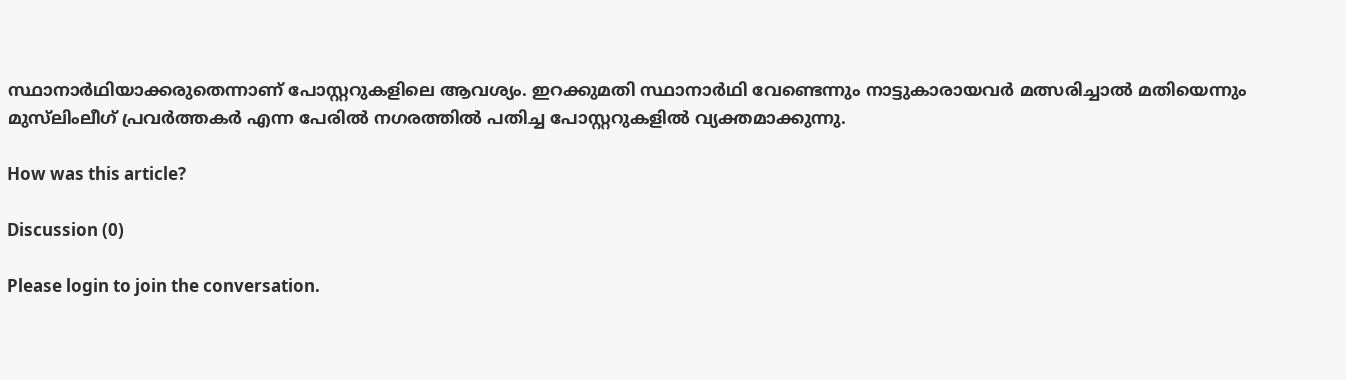സ്ഥാനാർഥിയാക്കരുതെന്നാണ് പോസ്റ്ററുകളിലെ ആവശ്യം. ഇറക്കുമതി സ്ഥാനാർഥി വേണ്ടെന്നും നാട്ടുകാരായവർ മത്സരിച്ചാൽ മതിയെന്നും മുസ്‌ലിംലീഗ് പ്രവർത്തകർ എന്ന പേരിൽ നഗരത്തിൽ പതിച്ച പോസ്റ്ററുകളിൽ വ്യക്തമാക്കുന്നു.

How was this article?

Discussion (0)

Please login to join the conversation.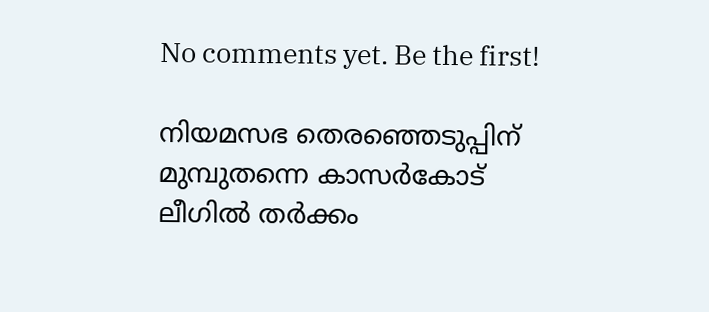No comments yet. Be the first!

നിയമസഭ തെരഞ്ഞെടുപ്പിന് മുമ്പുതന്നെ കാസർകോട് ലീഗിൽ തർക്കം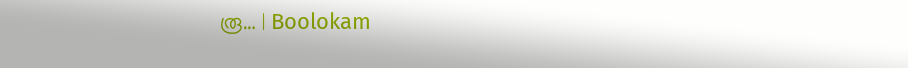രൂ… | Boolokam